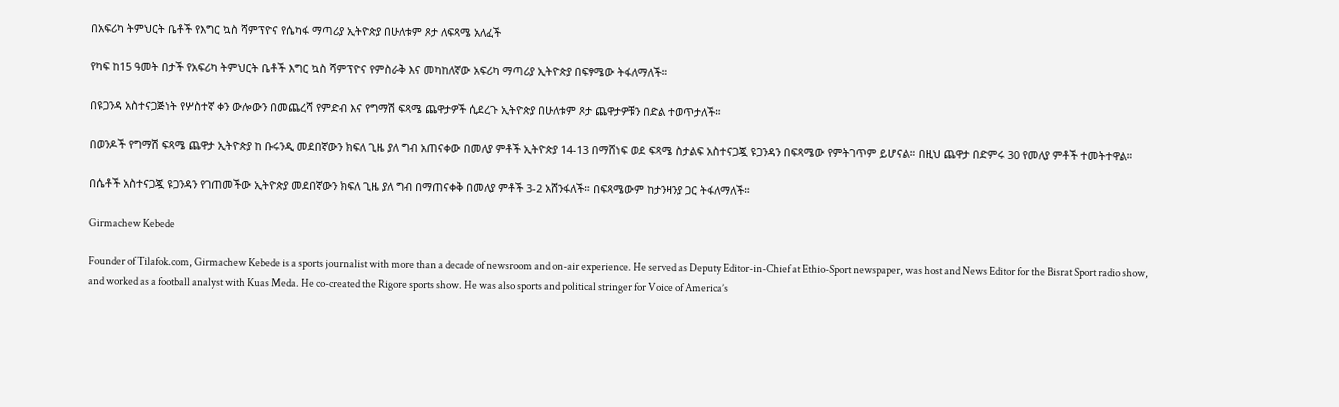በአፍሪካ ትምህርት ቤቶች የእግር ኳስ ሻምፕዮና የሴካፋ ማጣሪያ ኢትዮጵያ በሁለቱም ጾታ ለፍጻሜ አለፈች

የካፍ ከ15 ዓመት በታች የአፍሪካ ትምህርት ቤቶች እግር ኳስ ሻምፕዮና የምስራቅ እና መካከለኛው አፍሪካ ማጣሪያ ኢትዮጵያ በፍፃሜው ትፋለማለች።

በዩጋንዳ አስተናጋጅነት የሦስተኛ ቀን ውሎውን በመጨረሻ የምድብ እና የግማሽ ፍጻሜ ጨዋታዎች ሲደረጉ ኢትዮጵያ በሁለቱም ጾታ ጨዋታዎቹን በድል ተወጥታለች።

በወንዶች የግማሽ ፍጻሜ ጨዋታ ኢትዮጵያ ከ ቡሩንዲ መደበኛውን ክፍለ ጊዜ ያለ ግብ አጠናቀው በመለያ ምቶች ኢትዮጵያ 14-13 በማሸነፍ ወደ ፍጻሜ ስታልፍ አስተናጋጇ ዩጋንዳን በፍጻሜው የምትገጥም ይሆናል። በዚህ ጨዋታ በድምሩ 30 የመለያ ምቶች ተመትተዋል።

በሴቶች አስተናጋጇ ዩጋንዳን የገጠመችው ኢትዮጵያ መደበኛውን ክፍለ ጊዜ ያለ ግብ በማጠናቀቅ በመለያ ምቶች 3-2 አሸንፋለች። በፍጻሜውም ከታንዛንያ ጋር ትፋለማለች።

Girmachew Kebede

Founder of Tilafok.com, Girmachew Kebede is a sports journalist with more than a decade of newsroom and on-air experience. He served as Deputy Editor-in-Chief at Ethio-Sport newspaper, was host and News Editor for the Bisrat Sport radio show, and worked as a football analyst with Kuas Meda. He co-created the Rigore sports show. He was also sports and political stringer for Voice of America’s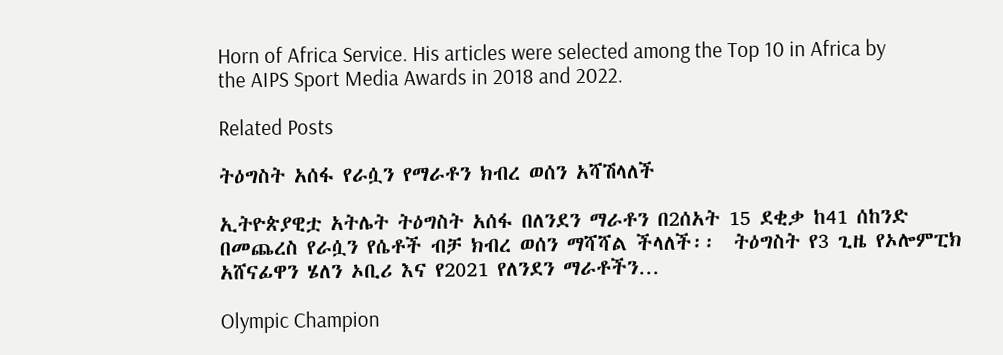Horn of Africa Service. His articles were selected among the Top 10 in Africa by the AIPS Sport Media Awards in 2018 and 2022.

Related Posts

ትዕግስት አሰፋ የራሷን የማራቶን ክብረ ወሰን አሻሽላለች

ኢትዮጵያዊቷ አትሌት ትዕግስት አሰፋ በለንደን ማራቶን በ2ሰአት 15 ደቂቃ ከ41 ሰከንድ በመጨረስ የራሷን የሴቶች ብቻ ክብረ ወሰን ማሻሻል ችላለች፡፡  ትዕግስት የ3 ጊዜ የኦሎምፒክ አሸናፊዋን ሄለን ኦቢሪ እና የ2021 የለንደን ማራቶችን…

Olympic Champion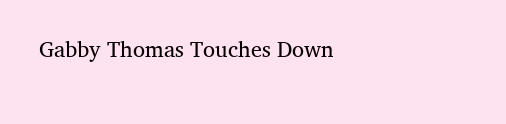Gabby Thomas Touches Down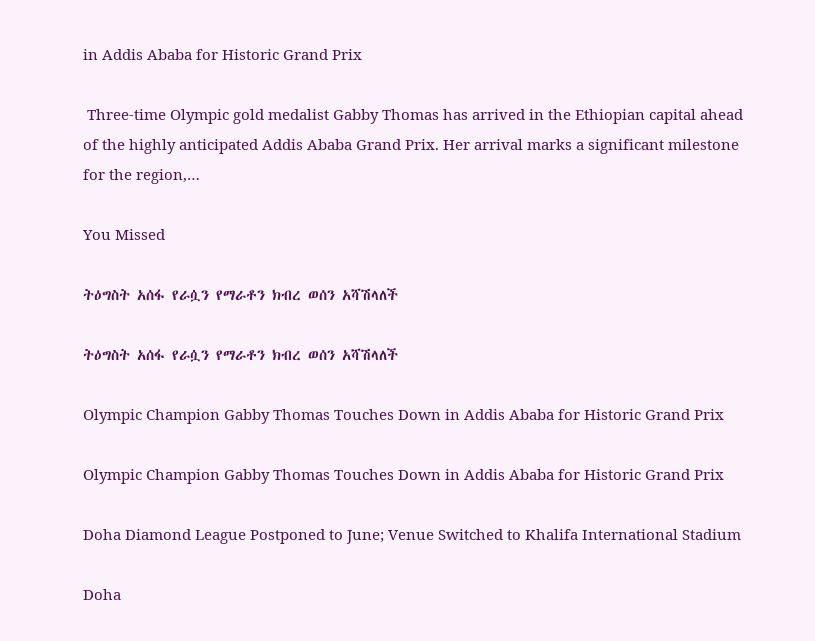in Addis Ababa for Historic Grand Prix

 Three-time Olympic gold medalist Gabby Thomas has arrived in the Ethiopian capital ahead of the highly anticipated Addis Ababa Grand Prix. Her arrival marks a significant milestone for the region,…

You Missed

ትዕግስት አሰፋ የራሷን የማራቶን ክብረ ወሰን አሻሽላለች

ትዕግስት አሰፋ የራሷን የማራቶን ክብረ ወሰን አሻሽላለች

Olympic Champion Gabby Thomas Touches Down in Addis Ababa for Historic Grand Prix

Olympic Champion Gabby Thomas Touches Down in Addis Ababa for Historic Grand Prix

Doha Diamond League Postponed to June; Venue Switched to Khalifa International Stadium

Doha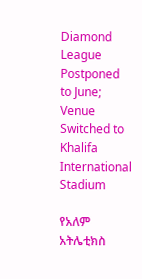Diamond League Postponed to June; Venue Switched to Khalifa International Stadium

የአለም አትሌቲክስ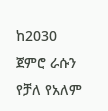ከ2030 ጀምሮ ራሱን የቻለ የአለም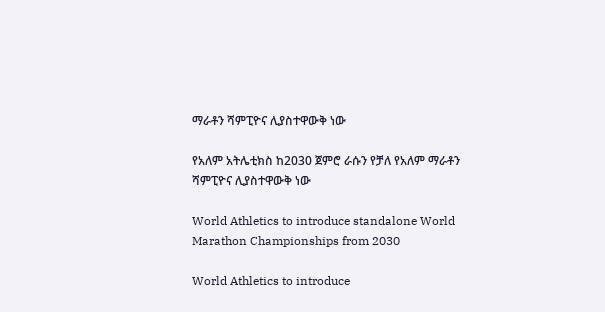ማራቶን ሻምፒዮና ሊያስተዋውቅ ነው

የአለም አትሌቲክስ ከ2030 ጀምሮ ራሱን የቻለ የአለም ማራቶን ሻምፒዮና ሊያስተዋውቅ ነው

World Athletics to introduce standalone World Marathon Championships from 2030

World Athletics to introduce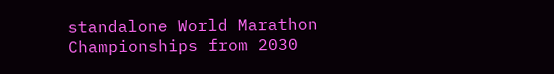standalone World Marathon Championships from 2030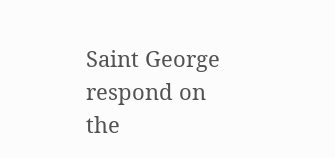Saint George respond on the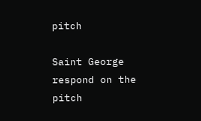pitch

Saint George respond on the pitch